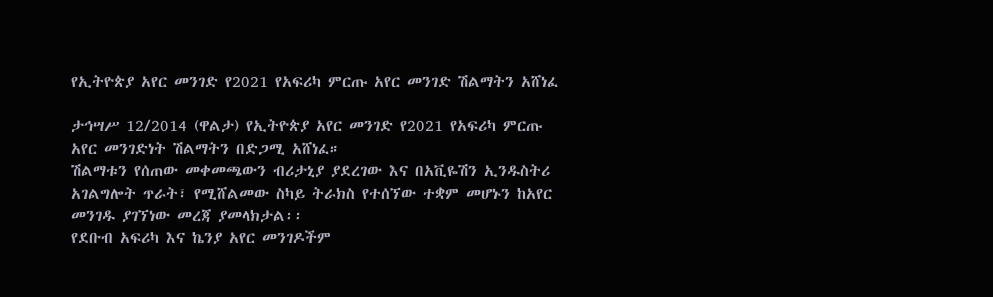የኢትዮጵያ አየር መንገድ የ2021 የአፍሪካ ምርጡ አየር መንገድ ሽልማትን አሸነፈ

ታኅሣሥ 12/2014 (ዋልታ) የኢትዮጵያ አየር መንገድ የ2021 የአፍሪካ ምርጡ አየር መንገድነት ሽልማትን በድጋሚ አሸነፈ።
ሽልማቱን የሰጠው መቀመጫውን ብሪታኒያ ያደረገው እና በአቪዬሽን ኢንዱስትሪ አገልግሎት ጥራት፣ የሚሸልመው ስካይ ትራክስ የተሰኘው ተቋም መሆኑን ከአየር መንገዱ ያገኘነው መረጃ ያመላክታል፡፡
የደቡብ አፍሪካ እና ኬንያ አየር መንገዶችም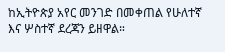ከኢትዮጵያ አየር መንገድ በመቀጠል የሁለተኛ እና ሦስተኛ ደረጃን ይዘዋል።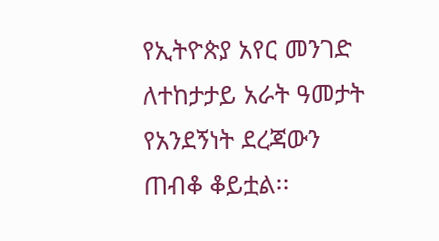የኢትዮጵያ አየር መንገድ ለተከታታይ አራት ዓመታት የአንደኝነት ደረጃውን ጠብቆ ቆይቷል፡፡